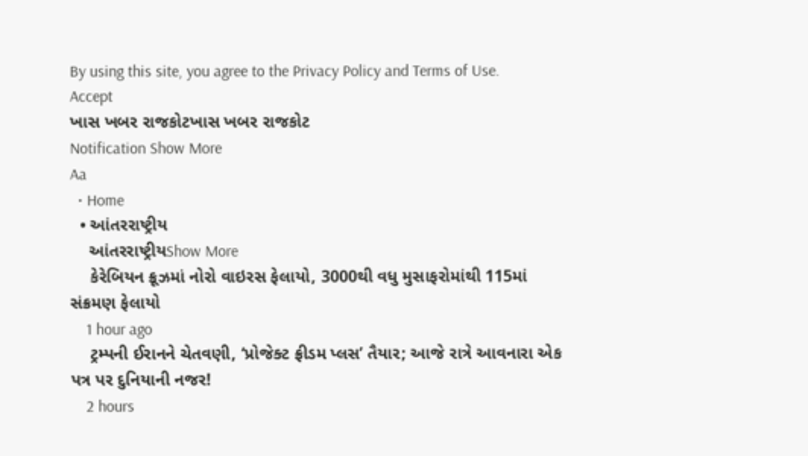By using this site, you agree to the Privacy Policy and Terms of Use.
Accept
ખાસ ખબર રાજકોટખાસ ખબર રાજકોટ
Notification Show More
Aa
  • Home
  • આંતરરાષ્ટ્રીય
    આંતરરાષ્ટ્રીયShow More
    કેરેબિયન ક્રૂઝમાં નોરો વાઇરસ ફેલાયો, 3000થી વધુ મુસાફરોમાંથી 115માં સંક્રમણ ફેલાયો
    1 hour ago
    ટ્રમ્પની ઈરાનને ચેતવણી, ‘પ્રોજેક્ટ ફ્રીડમ પ્લસ’ તૈયાર; આજે રાત્રે આવનારા એક પત્ર પર દુનિયાની નજર!
    2 hours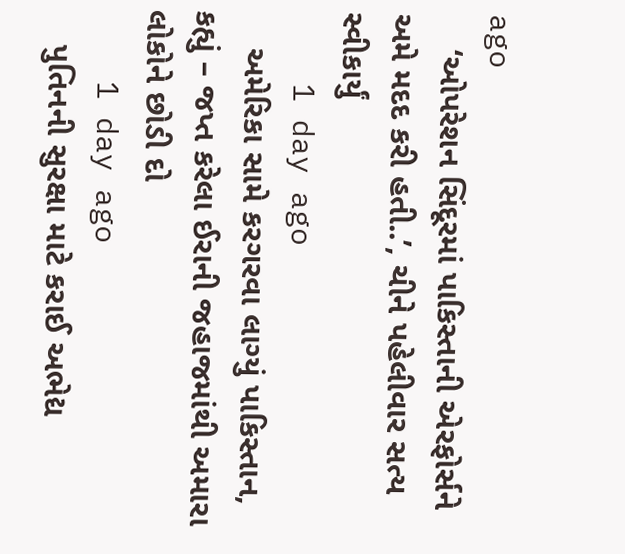ago
    ‘ઓપરેશન સિંદૂરમાં પાકિસ્તાની એરફોર્સને અમે મદદ કરી હતી..’, ચીને પહેલીવાર સત્ય સ્વીકાર્યું
    1 day ago
    અમેરિકા સામે કરગરવા લાગ્યું પાકિસ્તાન, કહ્યું – જપ્ત કરેલા ઈરાની જહાજમાંથી અમારા લોકોને છોડી દો
    1 day ago
    પુતિનની સુરક્ષા માટે કરાઈ અભેદ્ય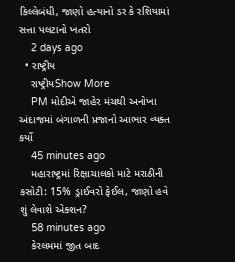કિલ્લેબંધી, જાણો હત્યાનો ડર કે રશિયામાં સત્તા પલટાનો ખતરો
    2 days ago
  • રાષ્ટ્રીય
    રાષ્ટ્રીયShow More
    PM મોદીએ જાહેર મંચથી અનોખા અંદાજમાં બંગાળની પ્રજાનો આભાર વ્યક્ત કર્યો
    45 minutes ago
    મહારાષ્ટ્રમાં રિક્ષાચાલકો માટે મરાઠીની કસોટી: 15% ડ્રાઈવરો ફેઈલ, જાણો હવે શું લેવાશે એક્શન?
    58 minutes ago
    કેરલમમાં જીત બાદ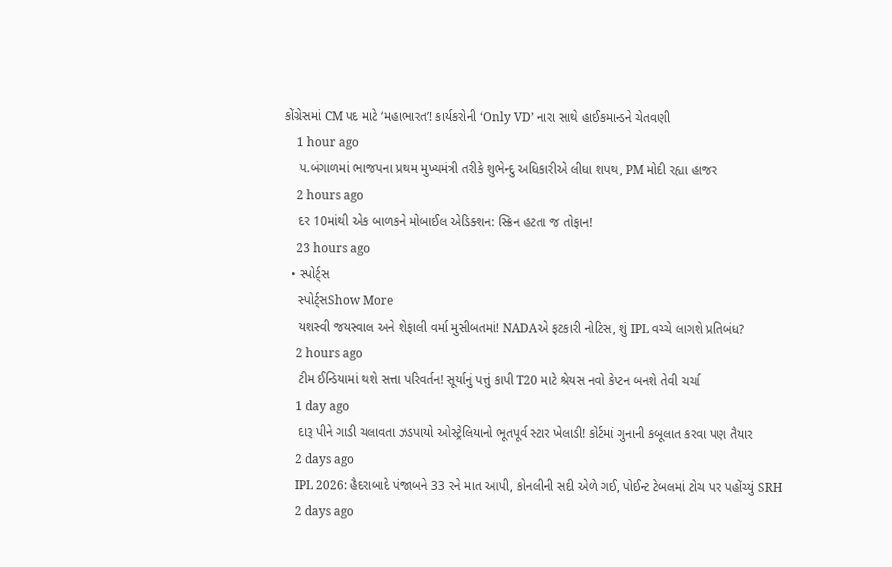કોંગ્રેસમાં CM પદ માટે ‘મહાભારત’! કાર્યકરોની ‘Only VD’ નારા સાથે હાઈકમાન્ડને ચેતવણી
    1 hour ago
    પ.બંગાળમાં ભાજપના પ્રથમ મુખ્યમંત્રી તરીકે શુભેન્દુ અધિકારીએ લીધા શપથ, PM મોદી રહ્યા હાજર
    2 hours ago
    દર 10માંથી એક બાળકને મોબાઈલ એડિક્શન: સ્ક્રિન હટતા જ તોફાન!
    23 hours ago
  • સ્પોર્ટ્સ
    સ્પોર્ટ્સShow More
    યશસ્વી જયસ્વાલ અને શેફાલી વર્મા મુસીબતમાં! NADAએ ફટકારી નોટિસ, શું IPL વચ્ચે લાગશે પ્રતિબંધ?
    2 hours ago
    ટીમ ઈન્ડિયામાં થશે સત્તા પરિવર્તન! સૂર્યાનું પત્તું કાપી T20 માટે શ્રેયસ નવો કેપ્ટન બનશે તેવી ચર્ચા
    1 day ago
    દારૂ પીને ગાડી ચલાવતા ઝડપાયો ઓસ્ટ્રેલિયાનો ભૂતપૂર્વ સ્ટાર ખેલાડી! કોર્ટમાં ગુનાની કબૂલાત કરવા પણ તૈયાર
    2 days ago
    IPL 2026: હૈદરાબાદે પંજાબને 33 રને માત આપી, કોનલીની સદી એળે ગઈ, પોઈન્ટ ટેબલમાં ટોચ પર પહોંચ્યું SRH
    2 days ago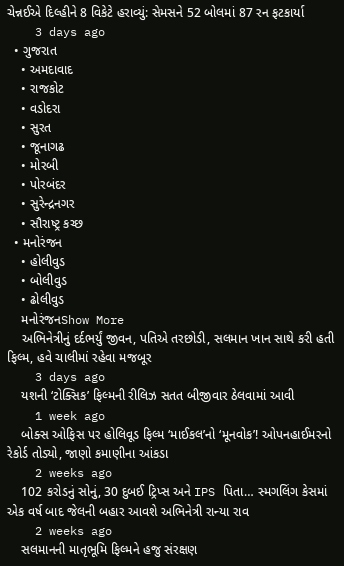ચેન્નઈએ દિલ્હીને 8 વિકેટે હરાવ્યું: સેમસને 52 બોલમાં 87 રન ફટકાર્યા
    3 days ago
  • ગુજરાત
    • અમદાવાદ
    • રાજકોટ
    • વડોદરા
    • સુરત
    • જૂનાગઢ
    • મોરબી
    • પોરબંદર
    • સુરેન્દ્રનગર
    • સૌરાષ્ટ્ર કચ્છ
  • મનોરંજન
    • હોલીવુડ
    • બોલીવુડ
    • ઢોલીવુડ
    મનોરંજનShow More
    અભિનેત્રીનું દર્દભર્યું જીવન, પતિએ તરછોડી, સલમાન ખાન સાથે કરી હતી ફિલ્મ, હવે ચાલીમાં રહેવા મજબૂર
    3 days ago
    યશની ‘ટોક્સિક’ ફિલ્મની રીલિઝ સતત બીજીવાર ઠેલવામાં આવી
    1 week ago
    બોક્સ ઓફિસ પર હોલિવૂડ ફિલ્મ ‘માઈકલ’નો ‘મૂનવોક’! ઓપનહાઈમરનો રેકોર્ડ તોડ્યો, જાણો કમાણીના આંકડા
    2 weeks ago
    102 કરોડનું સોનું, 30 દુબઈ ટ્રિપ્સ અને IPS પિતા… સ્મગલિંગ કેસમાં એક વર્ષ બાદ જેલની બહાર આવશે અભિનેત્રી રાન્યા રાવ
    2 weeks ago
    સલમાનની માતૃભૂમિ ફિલ્મને હજુ સંરક્ષણ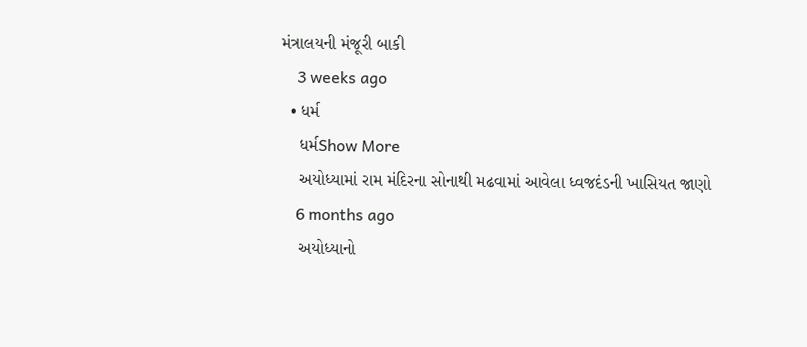મંત્રાલયની મંજૂરી બાકી
    3 weeks ago
  • ધર્મ
    ધર્મShow More
    અયોધ્યામાં રામ મંદિરના સોનાથી મઢવામાં આવેલા ધ્વજદંડની ખાસિયત જાણો
    6 months ago
    અયોધ્યાનો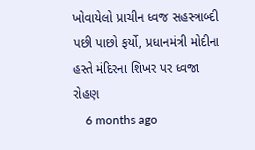ખોવાયેલો પ્રાચીન ધ્વજ સહસ્ત્રાબ્દી પછી પાછો ફર્યો, પ્રધાનમંત્રી મોદીના હસ્તે મંદિરના શિખર પર ધ્વજા રોહણ
    6 months ago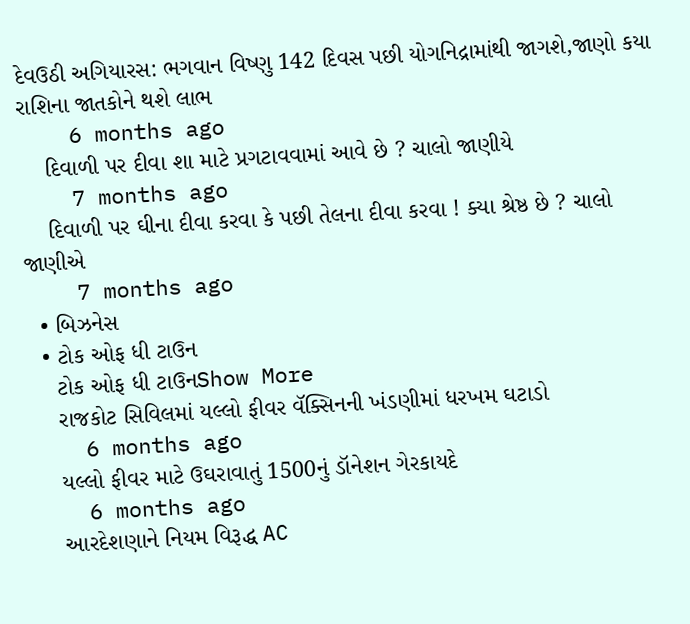દેવઉઠી અગિયારસ: ભગવાન વિષ્ણુ 142 દિવસ પછી યોગનિદ્રામાંથી જાગશે,જાણો કયા રાશિના જાતકોને થશે લાભ
    6 months ago
    દિવાળી પર દીવા શા માટે પ્રગટાવવામાં આવે છે ? ચાલો જાણીયે
    7 months ago
    દિવાળી પર ઘીના દીવા કરવા કે પછી તેલના દીવા કરવા ! ક્યા શ્રેષ્ઠ છે ? ચાલો જાણીએ
    7 months ago
  • બિઝનેસ
  • ટોક ઓફ ધી ટાઉન
    ટોક ઓફ ધી ટાઉનShow More
    રાજકોટ સિવિલમાં યલ્લો ફીવર વૅક્સિનની ખંડણીમાં ધરખમ ઘટાડો
    6 months ago
    યલ્લો ફીવર માટે ઉઘરાવાતું 1500નું ડૉનેશન ગેરકાયદે
    6 months ago
    આરદેશણાને નિયમ વિરૂદ્ધ AC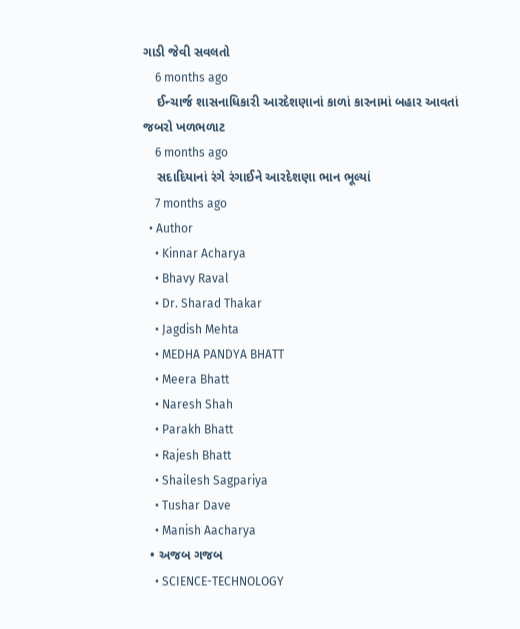ગાડી જેવી સવલતો
    6 months ago
    ઈન્ચાર્જ શાસનાધિકારી આરદેશણાનાં કાળાં કારનામાં બહાર આવતાં જબરો ખળભળાટ
    6 months ago
    સદાદિયાનાં રંગે રંગાઈને આરદેશણા ભાન ભૂલ્યાં
    7 months ago
  • Author
    • Kinnar Acharya
    • Bhavy Raval
    • Dr. Sharad Thakar
    • Jagdish Mehta
    • MEDHA PANDYA BHATT
    • Meera Bhatt
    • Naresh Shah
    • Parakh Bhatt
    • Rajesh Bhatt
    • Shailesh Sagpariya
    • Tushar Dave
    • Manish Aacharya
  • અજબ ગજબ
    • SCIENCE-TECHNOLOGY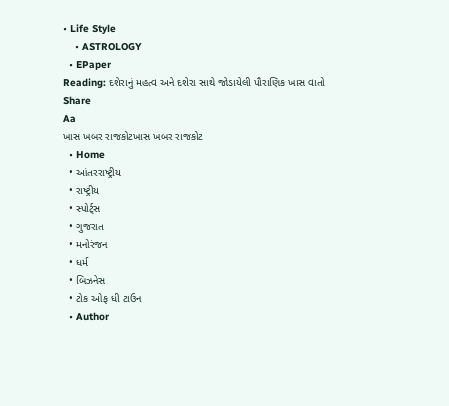• Life Style
    • ASTROLOGY
  • EPaper
Reading: દશેરાનું મહત્વ અને દશેરા સાથે જોડાયેલી પૌરાણિક ખાસ વાતો
Share
Aa
ખાસ ખબર રાજકોટખાસ ખબર રાજકોટ
  • Home
  • આંતરરાષ્ટ્રીય
  • રાષ્ટ્રીય
  • સ્પોર્ટ્સ
  • ગુજરાત
  • મનોરંજન
  • ધર્મ
  • બિઝનેસ
  • ટોક ઓફ ધી ટાઉન
  • Author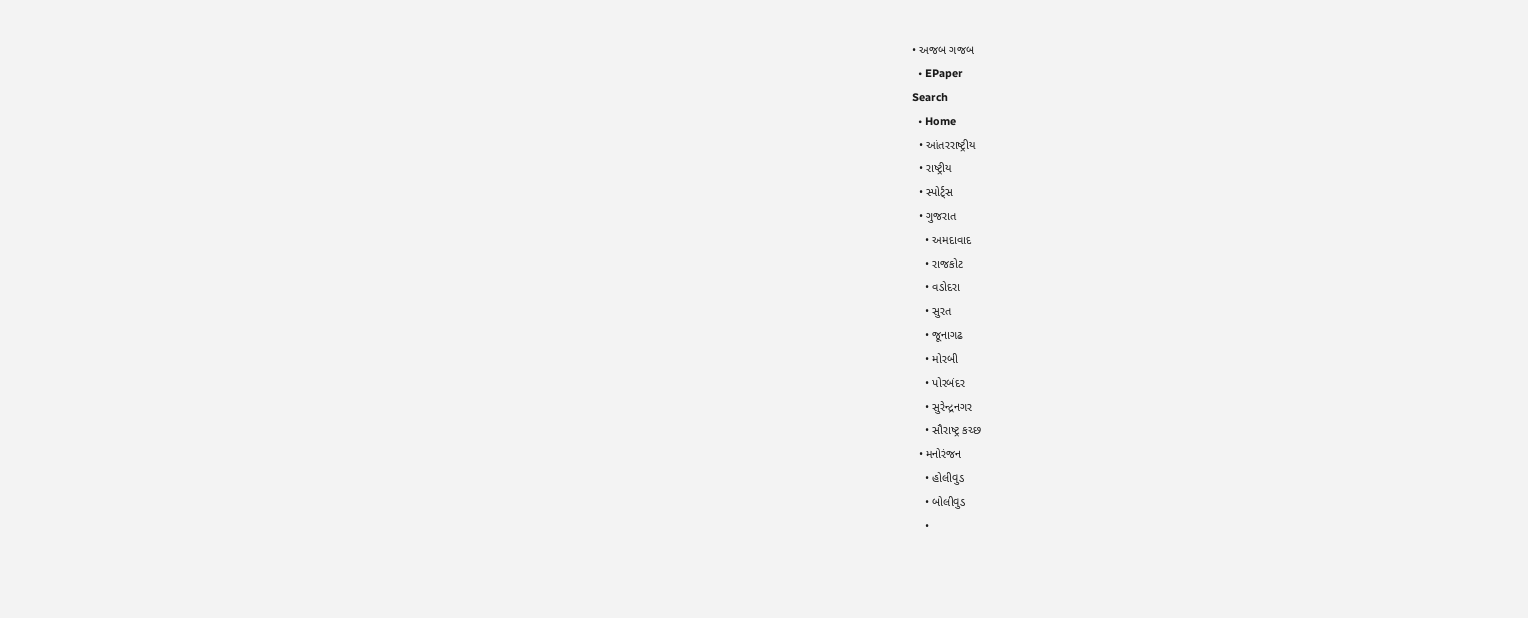• અજબ ગજબ
  • EPaper
Search
  • Home
  • આંતરરાષ્ટ્રીય
  • રાષ્ટ્રીય
  • સ્પોર્ટ્સ
  • ગુજરાત
    • અમદાવાદ
    • રાજકોટ
    • વડોદરા
    • સુરત
    • જૂનાગઢ
    • મોરબી
    • પોરબંદર
    • સુરેન્દ્રનગર
    • સૌરાષ્ટ્ર કચ્છ
  • મનોરંજન
    • હોલીવુડ
    • બોલીવુડ
    •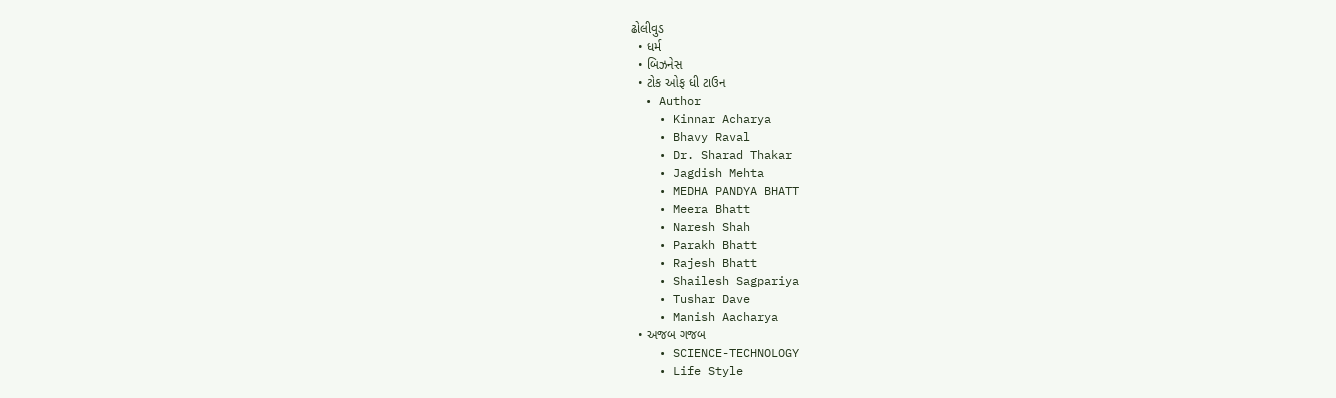ઢોલીવુડ
  • ધર્મ
  • બિઝનેસ
  • ટોક ઓફ ધી ટાઉન
  • Author
    • Kinnar Acharya
    • Bhavy Raval
    • Dr. Sharad Thakar
    • Jagdish Mehta
    • MEDHA PANDYA BHATT
    • Meera Bhatt
    • Naresh Shah
    • Parakh Bhatt
    • Rajesh Bhatt
    • Shailesh Sagpariya
    • Tushar Dave
    • Manish Aacharya
  • અજબ ગજબ
    • SCIENCE-TECHNOLOGY
    • Life Style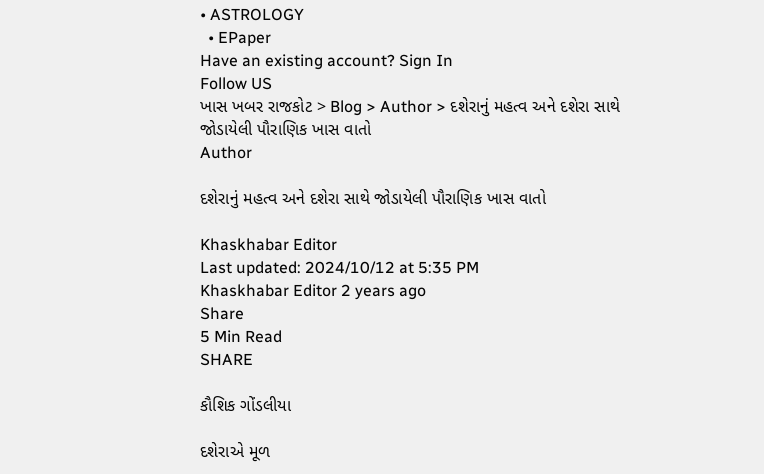• ASTROLOGY
  • EPaper
Have an existing account? Sign In
Follow US
ખાસ ખબર રાજકોટ > Blog > Author > દશેરાનું મહત્વ અને દશેરા સાથે જોડાયેલી પૌરાણિક ખાસ વાતો
Author

દશેરાનું મહત્વ અને દશેરા સાથે જોડાયેલી પૌરાણિક ખાસ વાતો

Khaskhabar Editor
Last updated: 2024/10/12 at 5:35 PM
Khaskhabar Editor 2 years ago
Share
5 Min Read
SHARE

કૌશિક ગોંડલીયા

દશેરાએ મૂળ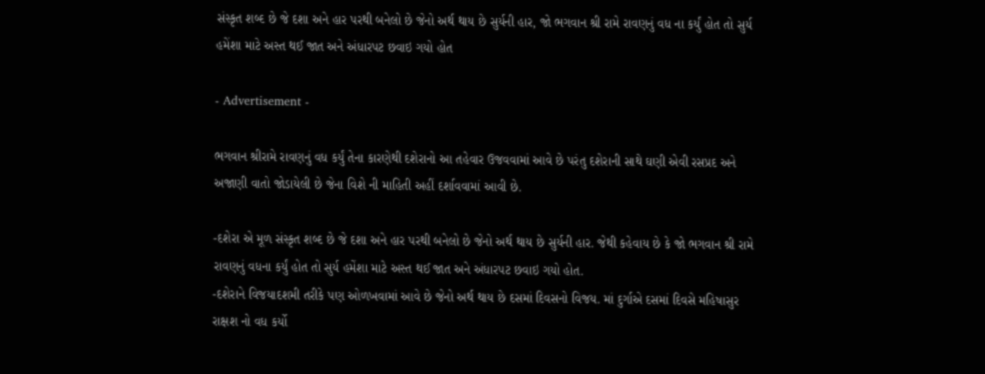સંસ્કૃત શબ્દ છે જે દશા અને હાર પરથી બનેલો છે જેનો અર્થ થાય છે સુર્યની હાર, જો ભગવાન શ્રી રામે રાવણનું વધ ના કર્યું હોત તો સુર્ય હમેંશા માટે અસ્ત થઈ જાત અને અંધારપટ છવાઇ ગયો હોત

- Advertisement -

ભગવાન શ્રીરામે રાવણનું વધ કર્યું તેના કારણેથી દશેરાનો આ તહેવાર ઉજવવામાં આવે છે પરંતુ દશેરાની સાથે ઘણી એવી રસપ્રદ અને અજાણી વાતો જોડાયેલી છે જેના વિશે ની માહિતી અહીં દર્શાવવામાં આવી છે.

-દશેરા એ મૂળ સંસ્કૃત શબ્દ છે જે દશા અને હાર પરથી બનેલો છે જેનો અર્થ થાય છે સુર્યની હાર. જેથી કહેવાય છે કે જો ભગવાન શ્રી રામે રાવણનું વધના કર્યું હોત તો સુર્ય હમેંશા માટે અસ્ત થઈ જાત અને અંધારપટ છવાઇ ગયો હોત.
-દશેરાને વિજયાદશમી તરીકે પણ ઓળખવામાં આવે છે જેનો અર્થ થાય છે દસમાં દિવસનો વિજય. માં દુર્ગાએ દસમાં દિવસે મહિષાસુર રાક્ષશ નો વધ કર્યો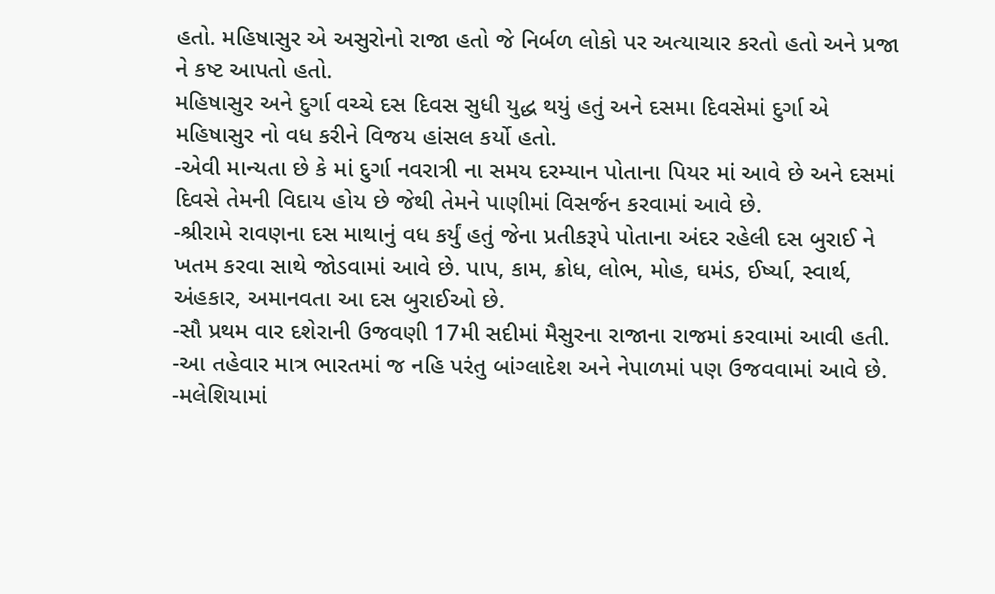હતો. મહિષાસુર એ અસુરોનો રાજા હતો જે નિર્બળ લોકો પર અત્યાચાર કરતો હતો અને પ્રજા ને કષ્ટ આપતો હતો.
મહિષાસુર અને દુર્ગા વચ્ચે દસ દિવસ સુધી યુદ્ધ થયું હતું અને દસમા દિવસેમાં દુર્ગા એ મહિષાસુર નો વધ કરીને વિજય હાંસલ કર્યો હતો.
-એવી માન્યતા છે કે માં દુર્ગા નવરાત્રી ના સમય દરમ્યાન પોતાના પિયર માં આવે છે અને દસમાં દિવસે તેમની વિદાય હોય છે જેથી તેમને પાણીમાં વિસર્જન કરવામાં આવે છે.
-શ્રીરામે રાવણના દસ માથાનું વધ કર્યું હતું જેના પ્રતીકરૂપે પોતાના અંદર રહેલી દસ બુરાઈ ને ખતમ કરવા સાથે જોડવામાં આવે છે. પાપ, કામ, ક્રોધ, લોભ, મોહ, ઘમંડ, ઈર્ષ્યા, સ્વાર્થ, અંહકાર, અમાનવતા આ દસ બુરાઈઓ છે.
-સૌ પ્રથમ વાર દશેરાની ઉજવણી 17મી સદીમાં મૈસુરના રાજાના રાજમાં કરવામાં આવી હતી.
-આ તહેવાર માત્ર ભારતમાં જ નહિ પરંતુ બાંગ્લાદેશ અને નેપાળમાં પણ ઉજવવામાં આવે છે.
-મલેશિયામાં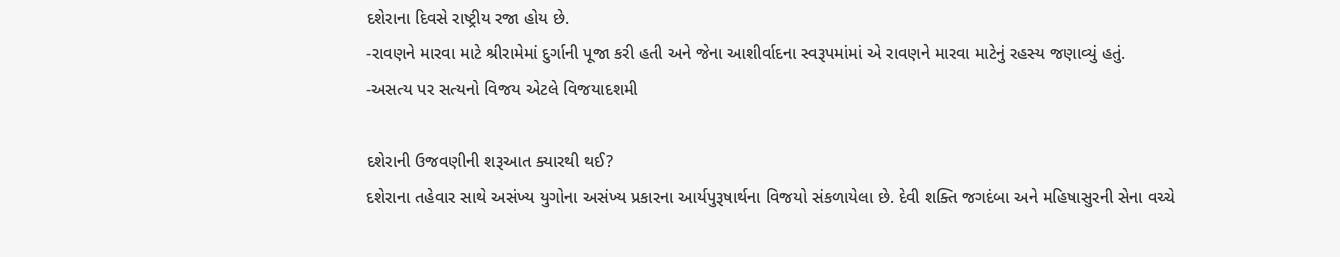દશેરાના દિવસે રાષ્ટ્રીય રજા હોય છે.
-રાવણને મારવા માટે શ્રીરામેમાં દુર્ગાની પૂજા કરી હતી અને જેના આશીર્વાદના સ્વરૂપમાંમાં એ રાવણને મારવા માટેનું રહસ્ય જણાવ્યું હતું.
-અસત્ય પર સત્યનો વિજય એટલે વિજયાદશમી

દશેરાની ઉજવણીની શરૂઆત ક્યારથી થઈ?
દશેરાના તહેવાર સાથે અસંખ્ય યુગોના અસંખ્ય પ્રકારના આર્યપુરૂષાર્થના વિજયો સંકળાયેલા છે. દેવી શક્તિ જગદંબા અને મહિષાસુરની સેના વચ્ચે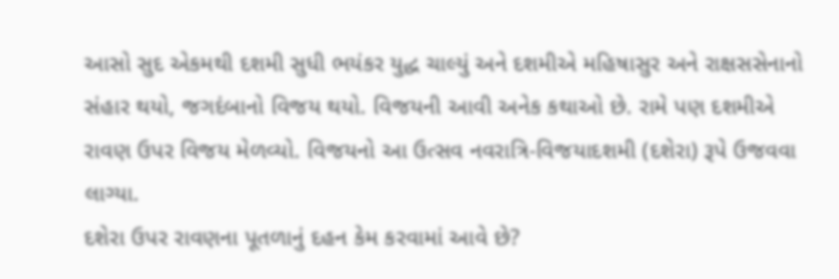આસો સુદ એકમથી દશમી સુધી ભયંકર યુદ્ધ ચાલ્યું અને દશમીએ મહિષાસુર અને રાક્ષસસેનાનો સંહાર થયો, જગદંબાનો વિજય થયો. વિજયની આવી અનેક કથાઓ છે. રામે પણ દશમીએ રાવણ ઉપર વિજય મેળવ્યો. વિજયનો આ ઉત્સવ નવરાત્રિ-વિજયાદશમી (દશેરા) રૂપે ઉજવવા લાગ્યા.
દશેરા ઉપર રાવણના પૂતળાનું દહન કેમ કરવામાં આવે છે?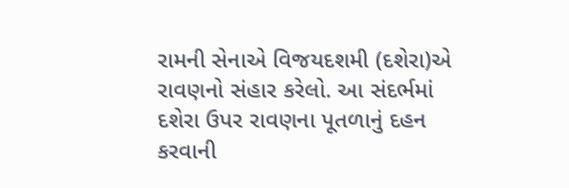રામની સેનાએ વિજયદશમી (દશેરા)એ રાવણનો સંહાર કરેલો. આ સંદર્ભમાં દશેરા ઉપર રાવણના પૂતળાનું દહન કરવાની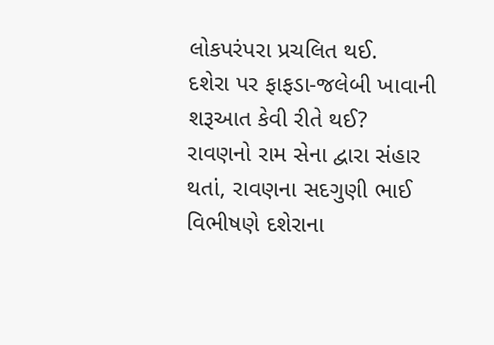લોકપરંપરા પ્રચલિત થઈ.
દશેરા પર ફાફડા-જલેબી ખાવાની શરૂઆત કેવી રીતે થઈ?
રાવણનો રામ સેના દ્વારા સંહાર થતાં, રાવણના સદગુણી ભાઈ વિભીષણે દશેરાના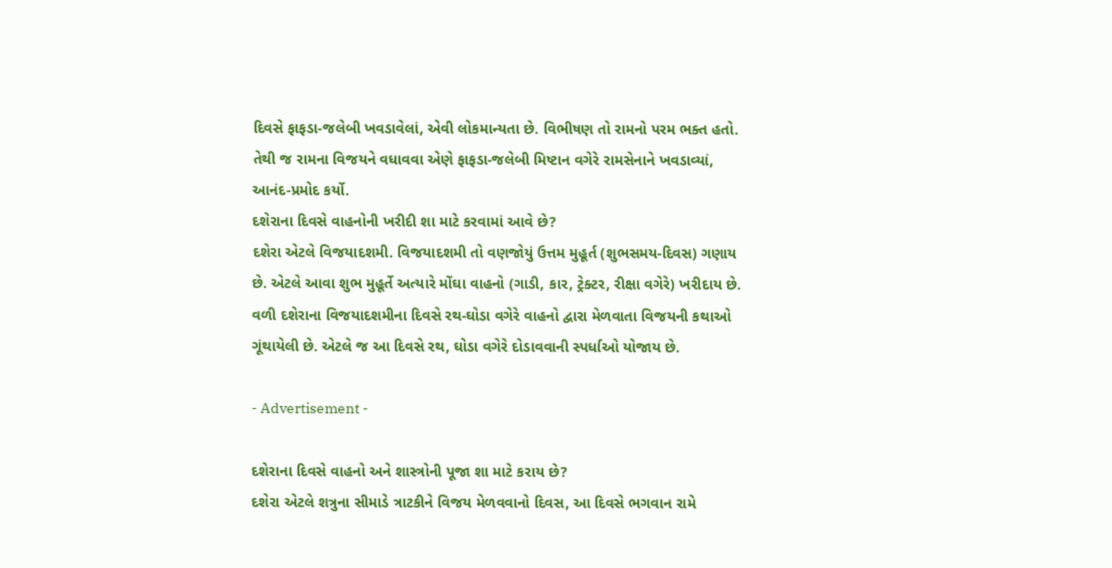દિવસે ફાફડા-જલેબી ખવડાવેલાં, એવી લોકમાન્યતા છે. વિભીષણ તો રામનો પરમ ભક્ત હતો. તેથી જ રામના વિજયને વધાવવા એણે ફાફડા-જલેબી મિષ્ટાન વગેરે રામસેનાને ખવડાવ્યાં, આનંદ-પ્રમોદ કર્યો.
દશેરાના દિવસે વાહનોની ખરીદી શા માટે કરવામાં આવે છે?
દશેરા એટલે વિજયાદશમી. વિજયાદશમી તો વણજોયું ઉત્તમ મુહૂર્ત (શુભસમય-દિવસ) ગણાય છે. એટલે આવા શુભ મુહૂર્તે અત્યારે મોંઘા વાહનો (ગાડી, કાર, ટ્રેક્ટર, રીક્ષા વગેરે) ખરીદાય છે. વળી દશેરાના વિજયાદશમીના દિવસે રથ-ઘોડા વગેરે વાહનો દ્વારા મેળવાતા વિજયની કથાઓ ગૂંથાયેલી છે. એટલે જ આ દિવસે રથ, ઘોડા વગેરે દોડાવવાની સ્પર્ધાઓ યોજાય છે.

- Advertisement -

દશેરાના દિવસે વાહનો અને શાસ્ત્રોની પૂજા શા માટે કરાય છે?
દશેરા એટલે શત્રુના સીમાડે ત્રાટકીને વિજય મેળવવાનો દિવસ, આ દિવસે ભગવાન રામે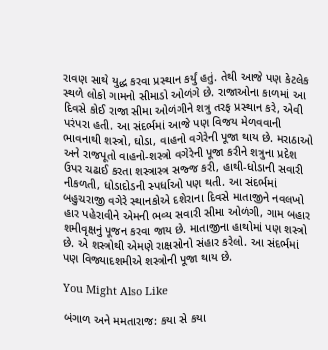રાવણ સાથે યુદ્ધ કરવા પ્રસ્થાન કર્યું હતું. તેથી આજે પણ કેટલેક સ્થળે લોકો ગામનો સીમાડો ઓળંગે છે. રાજાઓના કાળમાં આ દિવસે કોઈ રાજા સીમા ઓળંગીને શત્રુ તરફ પ્રસ્થાન કરે, એવી પરંપરા હતી. આ સંદર્ભમાં આજે પણ વિજય મેળવવાની ભાવનાથી શસ્ત્રો, ઘોડા, વાહનો વગેરેની પૂજા થાય છે. મરાઠાઓ અને રાજપૂતો વાહનો-શસ્ત્રો વગેરેની પૂજા કરીને શત્રુના પ્રદેશ ઉપર ચઢાઈ કરતા શસ્ત્રાસ્ત્ર સજ્જ કરી, હાથી-ધોડાની સવારી નીકળતી, ધોડાદોડની સ્પર્ધાઓ પણ થતી. આ સંદર્ભમાં બહુચરાજી વગેરે સ્થાનકોએ દશેરાના દિવસે માતાજીને નવલખો હાર પહેરાવીને એમની ભવ્ય સવારી સીમા ઓળંગી, ગામ બહાર શમીવૃક્ષનું પૂજન કરવા જાય છે. માતાજીના હાથોમાં પણ શસ્ત્રો છે. એ શસ્ત્રોથી એમણે રાક્ષસોનો સંહાર કરેલો. આ સંદર્ભમાં પણ વિજ્યાદશમીએ શસ્ત્રોની પૂજા થાય છે.

You Might Also Like

બંગાળ અને મમતારાજ: કયા સે કયા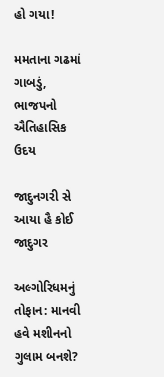હો ગયા!

મમતાના ગઢમાં ગાબડું, ભાજપનો ઐતિહાસિક ઉદય

જાદુનગરી સે આયા હૈ કોઈ જાદુગર

અલ્ગોરિધમનું તોફાન: માનવી હવે મશીનનો ગુલામ બનશે?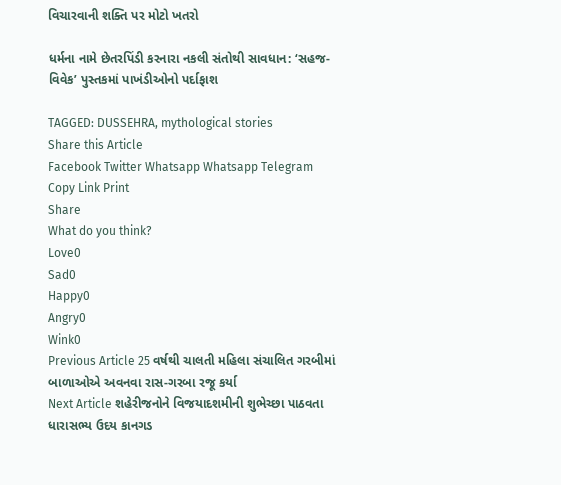વિચારવાની શક્તિ પર મોટો ખતરો

ધર્મના નામે છેતરપિંડી કરનારા નકલી સંતોથી સાવધાન: ‘સહજ-વિવેક’ પુસ્તકમાં પાખંડીઓનો પર્દાફાશ

TAGGED: DUSSEHRA, mythological stories
Share this Article
Facebook Twitter Whatsapp Whatsapp Telegram Copy Link Print
Share
What do you think?
Love0
Sad0
Happy0
Angry0
Wink0
Previous Article 25 વર્ષથી ચાલતી મહિલા સંચાલિત ગરબીમાં બાળાઓએ અવનવા રાસ-ગરબા રજૂ કર્યા
Next Article શહેરીજનોને વિજયાદશમીની શુભેચ્છા પાઠવતા ધારાસભ્ય ઉદય કાનગડ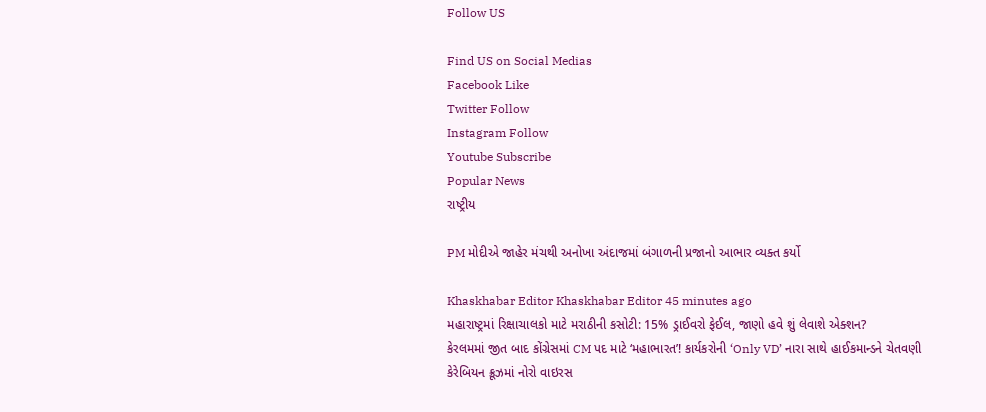Follow US

Find US on Social Medias
Facebook Like
Twitter Follow
Instagram Follow
Youtube Subscribe
Popular News
રાષ્ટ્રીય

PM મોદીએ જાહેર મંચથી અનોખા અંદાજમાં બંગાળની પ્રજાનો આભાર વ્યક્ત કર્યો

Khaskhabar Editor Khaskhabar Editor 45 minutes ago
મહારાષ્ટ્રમાં રિક્ષાચાલકો માટે મરાઠીની કસોટી: 15% ડ્રાઈવરો ફેઈલ, જાણો હવે શું લેવાશે એક્શન?
કેરલમમાં જીત બાદ કોંગ્રેસમાં CM પદ માટે ‘મહાભારત’! કાર્યકરોની ‘Only VD’ નારા સાથે હાઈકમાન્ડને ચેતવણી
કેરેબિયન ક્રૂઝમાં નોરો વાઇરસ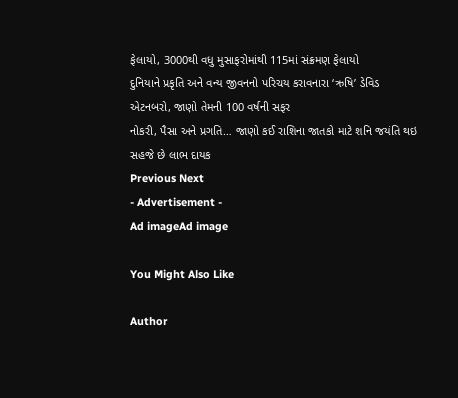ફેલાયો, 3000થી વધુ મુસાફરોમાંથી 115માં સંક્રમણ ફેલાયો
દુનિયાને પ્રકૃતિ અને વન્ય જીવનનો પરિચય કરાવનારા ‘ઋષિ’ ડેવિડ એટનબરો, જાણો તેમની 100 વર્ષની સફર
નોકરી, પૈસા અને પ્રગતિ… જાણો કઈ રાશિના જાતકો માટે શનિ જયંતિ થઇ સહજે છે લાભ દાયક
Previous Next
- Advertisement -
Ad imageAd image

You Might Also Like

Author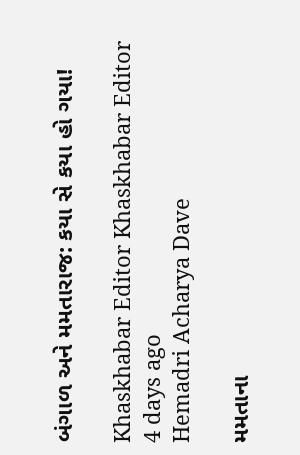બંગાળ અને મમતારાજ: કયા સે કયા હો ગયા!

Khaskhabar Editor Khaskhabar Editor 4 days ago
Hemadri Acharya Dave

મમતાના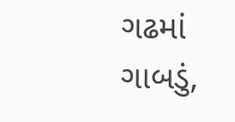ગઢમાં ગાબડું,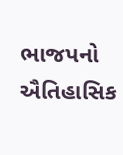ભાજપનો ઐતિહાસિક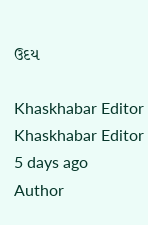ઉદય

Khaskhabar Editor Khaskhabar Editor 5 days ago
Author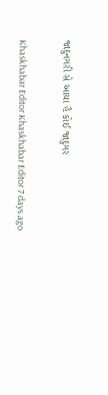જાદુનગરી સે આયા હૈ કોઈ જાદુગર

Khaskhabar Editor Khaskhabar Editor 7 days ago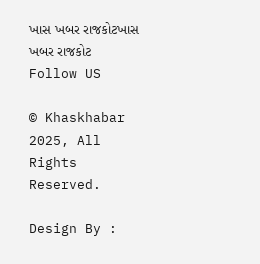ખાસ ખબર રાજકોટખાસ ખબર રાજકોટ
Follow US

© Khaskhabar 2025, All Rights Reserved.

Design By :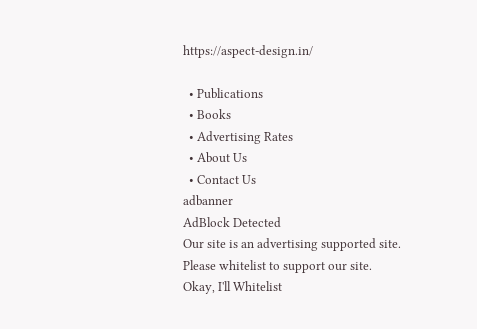https://aspect-design.in/

  • Publications
  • Books
  • Advertising Rates
  • About Us
  • Contact Us
adbanner
AdBlock Detected
Our site is an advertising supported site. Please whitelist to support our site.
Okay, I'll Whitelist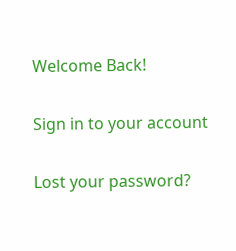Welcome Back!

Sign in to your account

Lost your password?